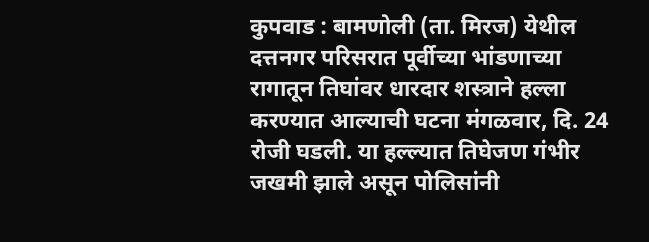कुपवाड : बामणोली (ता. मिरज) येथील दत्तनगर परिसरात पूर्वीच्या भांडणाच्या रागातून तिघांवर धारदार शस्त्राने हल्ला करण्यात आल्याची घटना मंगळवार, दि. 24 रोजी घडली. या हल्ल्यात तिघेजण गंभीर जखमी झाले असून पोलिसांनी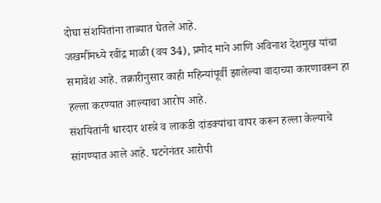दोघा संशयितांना ताब्यात घेतले आहे.
जखमींमध्ये रवींद्र माळी (वय 34), प्रमोद माने आणि अविनाश देशमुख यांचा समावेश आहे. तक्रारीनुसार काही महिन्यांपूर्वी झालेल्या वादाच्या कारणावरून हा हल्ला करण्यात आल्याचा आरोप आहे.
संशयितांनी धारदार शस्त्रे व लाकडी दांडक्यांचा वापर करून हल्ला केल्याचे सांगण्यात आले आहे. घटनेनंतर आरोपी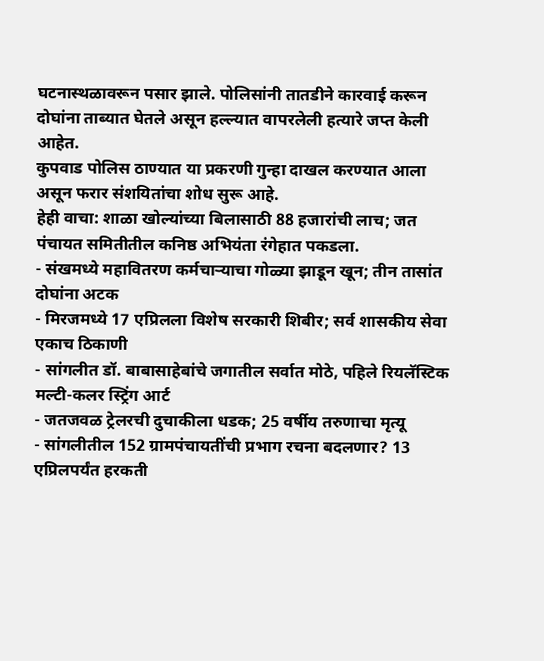घटनास्थळावरून पसार झाले. पोलिसांनी तातडीने कारवाई करून दोघांना ताब्यात घेतले असून हल्ल्यात वापरलेली हत्यारे जप्त केली आहेत.
कुपवाड पोलिस ठाण्यात या प्रकरणी गुन्हा दाखल करण्यात आला असून फरार संशयितांचा शोध सुरू आहे.
हेही वाचा: शाळा खोल्यांच्या बिलासाठी 88 हजारांची लाच; जत पंचायत समितीतील कनिष्ठ अभियंता रंगेहात पकडला.
- संखमध्ये महावितरण कर्मचाऱ्याचा गोळ्या झाडून खून; तीन तासांत दोघांना अटक
- मिरजमध्ये 17 एप्रिलला विशेष सरकारी शिबीर; सर्व शासकीय सेवा एकाच ठिकाणी
- सांगलीत डॉ. बाबासाहेबांचे जगातील सर्वात मोठे, पहिले रियलॅस्टिक मल्टी-कलर स्ट्रिंग आर्ट
- जतजवळ ट्रेलरची दुचाकीला धडक; 25 वर्षीय तरुणाचा मृत्यू
- सांगलीतील 152 ग्रामपंचायतींची प्रभाग रचना बदलणार? 13 एप्रिलपर्यंत हरकती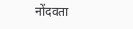नोंदवता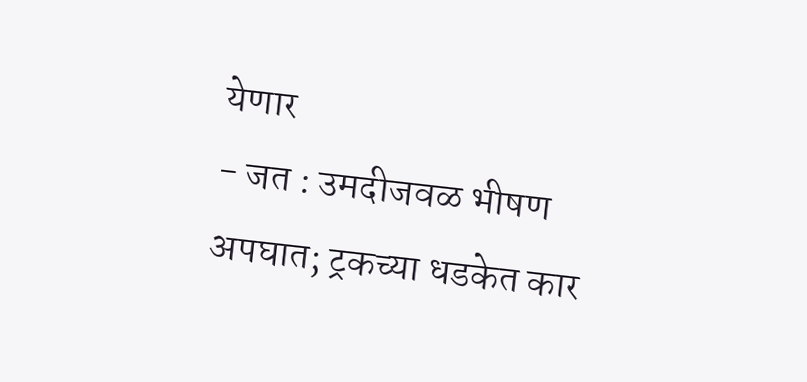येणार
- जत : उमदीजवळ भीषण अपघात; ट्रकच्या धडकेत कार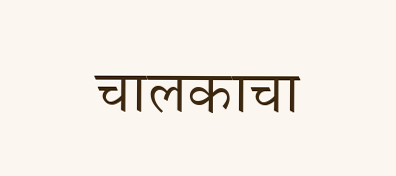चालकाचा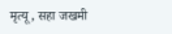मृत्यू, सहा जखमी